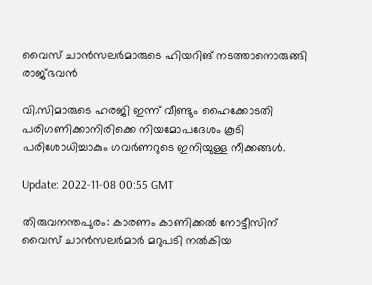വൈസ് ചാൻസലർമാരുടെ ഹിയറിങ് നടത്താനൊരുങ്ങി രാജ്ഭവൻ

വി.സിമാരുടെ ഹരജി ഇന്ന് വീണ്ടും ഹൈക്കോടതി പരിഗണിക്കാനിരിക്കെ നിയമോപദേശം കൂടി പരിശോധിച്ചാകും ഗവർണറുടെ ഇനിയുള്ള നീക്കങ്ങൾ.

Update: 2022-11-08 00:55 GMT

തിരുവനന്തപുരം: കാരണം കാണിക്കൽ നോട്ടീസിന് വൈസ് ചാൻസലർമാർ മറുപടി നൽകിയ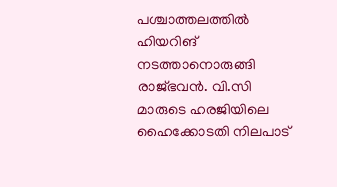പശ്ചാത്തലത്തിൽ ഹിയറിങ് നടത്താനൊരുങ്ങി രാജ്ഭവൻ. വി.സി മാരുടെ ഹരജിയിലെ ഹൈക്കോടതി നിലപാട്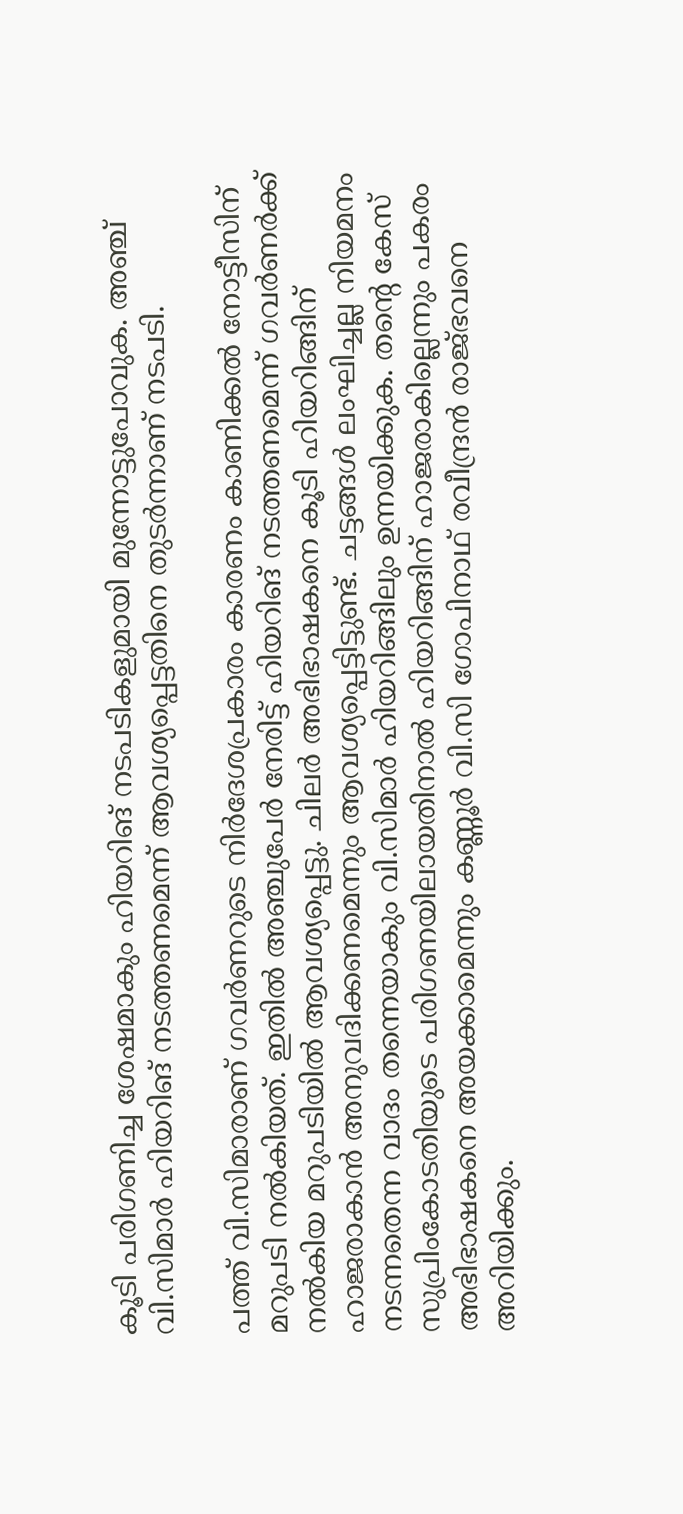കൂടി പരിഗണിച്ച ശേഷമാകും ഹിയറിങ് നടപടികളുമായി മുന്നോട്ടുപോവുക. അഞ്ച് വി.സിമാർ ഹിയറിങ് നടത്തണമെന്ന് ആവശ്യപ്പെട്ടതിനെ തുടർന്നാണ് നടപടി.

പത്ത് വി.സിമാരാണ് ഗവർണറുടെ നിർദേശപ്രകാരം കാരണം കാണിക്കൽ നോട്ടീസിന് മറുപടി നൽകിയത്. ഇതിൽ അഞ്ചുപേർ നേരിട്ട് ഹിയറിങ് നടത്തണമെന്ന് ഗവർണർക്ക് നൽകിയ മറുപടിയിൽ ആവശ്യപ്പെട്ടു. ചിലർ അഭിഭാഷകനെ കൂടി ഹിയറിങ്ങിന് ഹാജരാകാൻ അനുവദിക്കണമെന്നും ആവശ്യപ്പെട്ടിട്ടുണ്ട്. ചട്ടങ്ങൾ ലംഘിച്ചല്ല നിയമനം നടന്നതെന്ന വാദം തന്നെയാകും വി.സിമാർ ഹിയറിങ്ങിലും ഉന്നയിക്കുക. തന്റെ കേസ് സുപ്രിംകോടതിയുടെ പരിഗണയിലായതിനാൽ ഹിയറിങ്ങിന് ഹാജരാകില്ലെന്നും പകരം അഭിഭാഷകനെ അയക്കാമെന്നും കണ്ണൂർ വി.സി ഗോപിനാഥ് രവീന്ദ്രൻ രാജ്ഭവനെ അറിയിക്കും.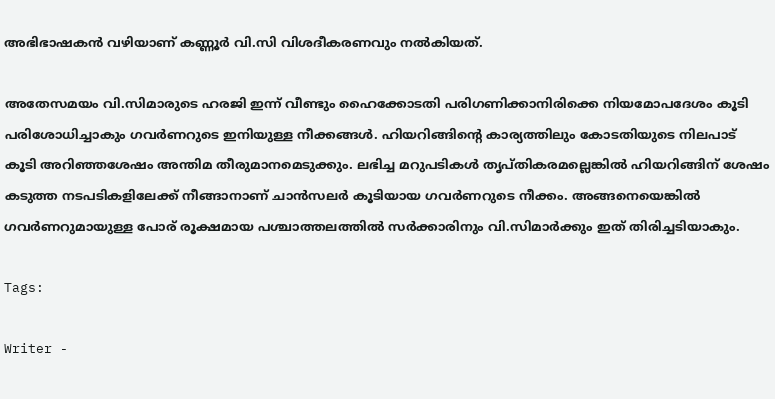അഭിഭാഷകൻ വഴിയാണ് കണ്ണൂർ വി.സി വിശദീകരണവും നൽകിയത്.

അതേസമയം വി.സിമാരുടെ ഹരജി ഇന്ന് വീണ്ടും ഹൈക്കോടതി പരിഗണിക്കാനിരിക്കെ നിയമോപദേശം കൂടി പരിശോധിച്ചാകും ഗവർണറുടെ ഇനിയുള്ള നീക്കങ്ങൾ. ഹിയറിങ്ങിന്റെ കാര്യത്തിലും കോടതിയുടെ നിലപാട് കൂടി അറിഞ്ഞശേഷം അന്തിമ തീരുമാനമെടുക്കും. ലഭിച്ച മറുപടികൾ തൃപ്തികരമല്ലെങ്കിൽ ഹിയറിങ്ങിന് ശേഷം കടുത്ത നടപടികളിലേക്ക് നീങ്ങാനാണ് ചാൻസലർ കൂടിയായ ഗവർണറുടെ നീക്കം. അങ്ങനെയെങ്കിൽ ഗവർണറുമായുള്ള പോര് രൂക്ഷമായ പശ്ചാത്തലത്തിൽ സർക്കാരിനും വി.സിമാർക്കും ഇത് തിരിച്ചടിയാകും.

Tags:

Writer -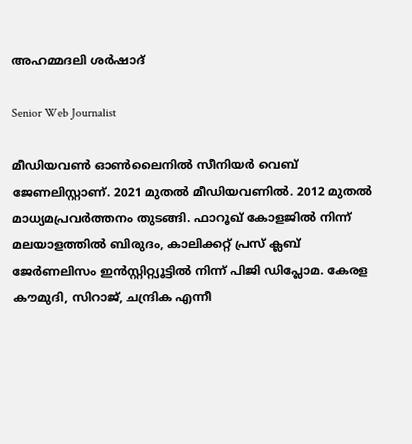അഹമ്മദലി ശര്‍ഷാദ്

Senior Web Journalist

മീഡിയവൺ ഓൺലൈനിൽ സീനിയർ വെബ് ജേണലിസ്റ്റാണ്. 2021 മുതൽ മീഡിയവണിൽ. 2012 മുതൽ മാധ്യമപ്രവർത്തനം തുടങ്ങി. ഫാറൂഖ് കോളജിൽ നിന്ന് മലയാളത്തിൽ ബിരുദം, കാലിക്കറ്റ് പ്രസ് ക്ലബ് ജേർണലിസം ഇൻസ്റ്റിറ്റ്യൂട്ടിൽ നിന്ന് പിജി ഡിപ്ലോമ. കേരള കൗമുദി, സിറാജ്, ചന്ദ്രിക എന്നീ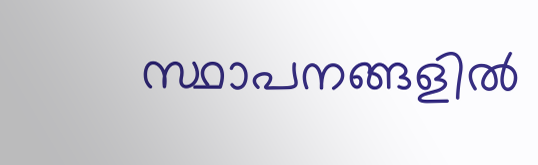സ്ഥാപനങ്ങളിൽ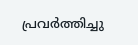പ്രവർത്തിച്ചു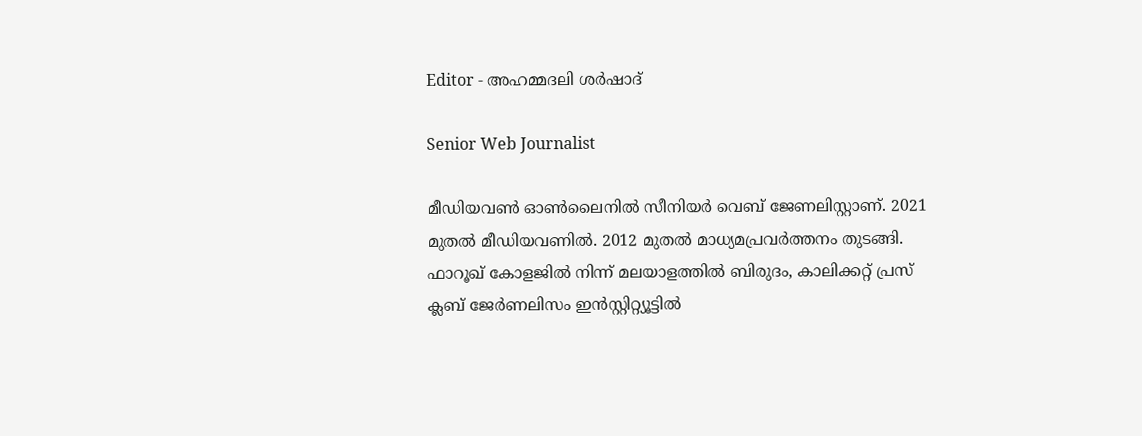Editor - അഹമ്മദലി ശര്‍ഷാദ്

Senior Web Journalist

മീഡിയവൺ ഓൺലൈനിൽ സീനിയർ വെബ് ജേണലിസ്റ്റാണ്. 2021 മുതൽ മീഡിയവണിൽ. 2012 മുതൽ മാധ്യമപ്രവർത്തനം തുടങ്ങി. ഫാറൂഖ് കോളജിൽ നിന്ന് മലയാളത്തിൽ ബിരുദം, കാലിക്കറ്റ് പ്രസ് ക്ലബ് ജേർണലിസം ഇൻസ്റ്റിറ്റ്യൂട്ടിൽ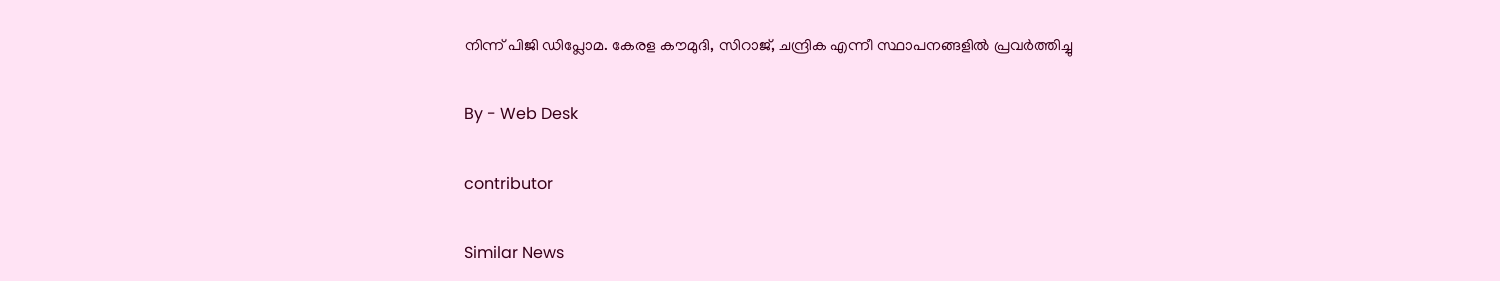നിന്ന് പിജി ഡിപ്ലോമ. കേരള കൗമുദി, സിറാജ്, ചന്ദ്രിക എന്നീ സ്ഥാപനങ്ങളിൽ പ്രവർത്തിച്ചു

By - Web Desk

contributor

Similar News